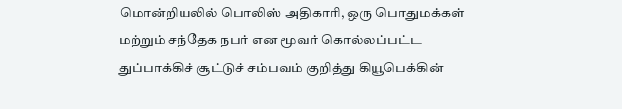மொன்றியலில் பொலிஸ் அதிகாரி, ஒரு பொதுமக்கள் மற்றும் சந்தேக நபர் என மூவர் கொல்லப்பட்ட துப்பாக்கிச் சூட்டுச் சம்பவம் குறித்து கியூபெக்கின்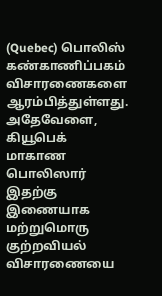(Quebec) பொலிஸ் கண்காணிப்பகம் விசாரணைகளை ஆரம்பித்துள்ளது. அதேவேளை, கியூபெக் மாகாண பொலிஸார் இதற்கு இணையாக மற்றுமொரு குற்றவியல் விசாரணையை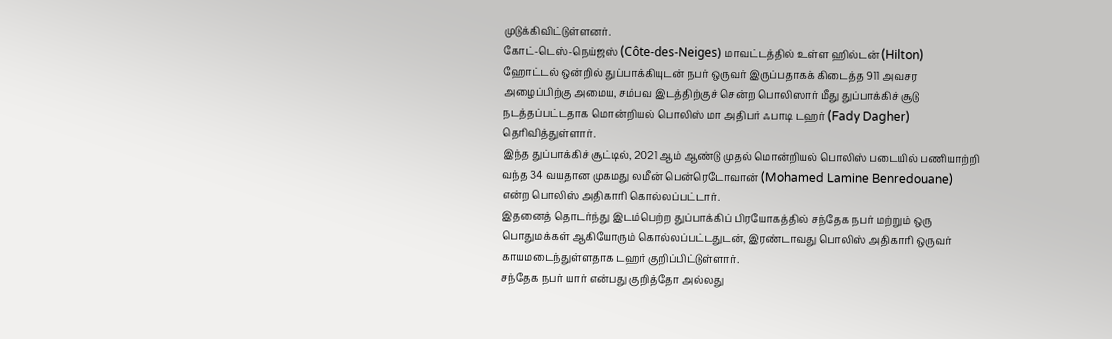முடுக்கிவிட்டுள்ளனர்.
கோட்-டெஸ்-நெய்ஜஸ் (Côte-des-Neiges) மாவட்டத்தில் உள்ள ஹில்டன் (Hilton) ஹோட்டல் ஒன்றில் துப்பாக்கியுடன் நபர் ஒருவர் இருப்பதாகக் கிடைத்த 911 அவசர அழைப்பிற்கு அமைய, சம்பவ இடத்திற்குச் சென்ற பொலிஸார் மீது துப்பாக்கிச் சூடு நடத்தப்பட்டதாக மொன்றியல் பொலிஸ் மா அதிபர் ஃபாடி டஹர் (Fady Dagher) தெரிவித்துள்ளார்.
இந்த துப்பாக்கிச் சூட்டில், 2021 ஆம் ஆண்டு முதல் மொன்றியல் பொலிஸ் படையில் பணியாற்றி வந்த 34 வயதான முகமது லமீன் பென்ரெடோவான் (Mohamed Lamine Benredouane) என்ற பொலிஸ் அதிகாரி கொல்லப்பட்டார்.
இதனைத் தொடர்ந்து இடம்பெற்ற துப்பாக்கிப் பிரயோகத்தில் சந்தேக நபர் மற்றும் ஒரு பொதுமக்கள் ஆகியோரும் கொல்லப்பட்டதுடன், இரண்டாவது பொலிஸ் அதிகாரி ஒருவர் காயமடைந்துள்ளதாக டஹர் குறிப்பிட்டுள்ளார்.
சந்தேக நபர் யார் என்பது குறித்தோ அல்லது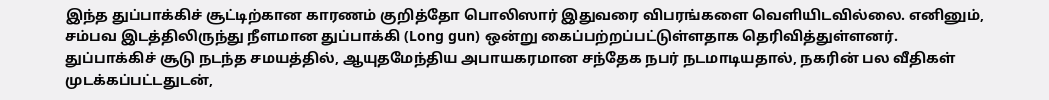இந்த துப்பாக்கிச் சூட்டிற்கான காரணம் குறித்தோ பொலிஸார் இதுவரை விபரங்களை வெளியிடவில்லை. எனினும், சம்பவ இடத்திலிருந்து நீளமான துப்பாக்கி (Long gun) ஒன்று கைப்பற்றப்பட்டுள்ளதாக தெரிவித்துள்ளனர்.
துப்பாக்கிச் சூடு நடந்த சமயத்தில், ஆயுதமேந்திய அபாயகரமான சந்தேக நபர் நடமாடியதால், நகரின் பல வீதிகள் முடக்கப்பட்டதுடன்,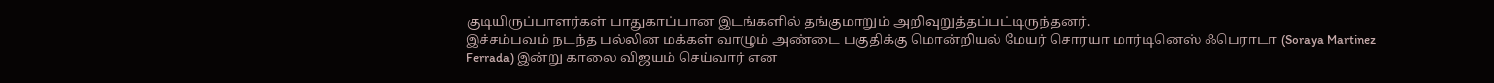குடியிருப்பாளர்கள் பாதுகாப்பான இடங்களில் தங்குமாறும் அறிவுறுத்தப்பட்டிருந்தனர்.
இச்சம்பவம் நடந்த பல்லின மக்கள் வாழும் அண்டை பகுதிக்கு மொன்றியல் மேயர் சொரயா மார்டினெஸ் ஃபெராடா (Soraya Martinez Ferrada) இன்று காலை விஜயம் செய்வார் என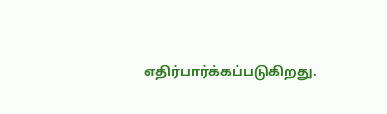எதிர்பார்க்கப்படுகிறது.